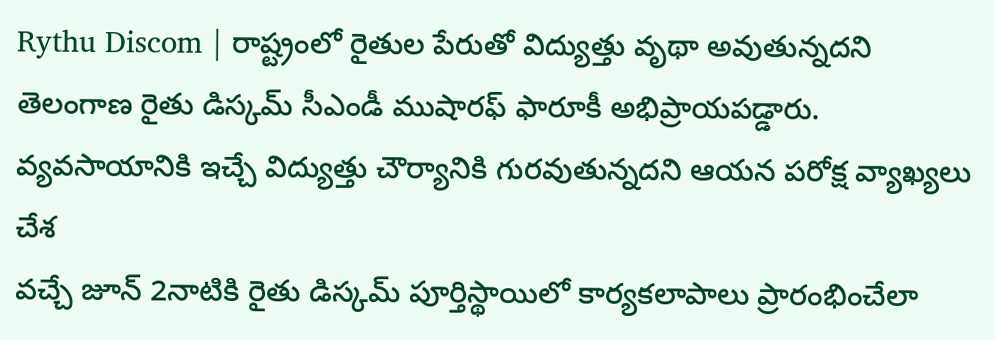Rythu Discom | రాష్ట్రంలో రైతుల పేరుతో విద్యుత్తు వృథా అవుతున్నదని తెలంగాణ రైతు డిస్కమ్ సీఎండీ ముషారఫ్ ఫారూకీ అభిప్రాయపడ్డారు. వ్యవసాయానికి ఇచ్చే విద్యుత్తు చౌర్యానికి గురవుతున్నదని ఆయన పరోక్ష వ్యాఖ్యలు చేశ
వచ్చే జూన్ 2నాటికి రైతు డిస్కమ్ పూర్తిస్థాయిలో కార్యకలాపాలు ప్రారంభించేలా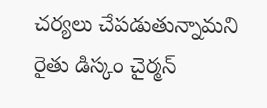చర్యలు చేపడుతున్నామని రైతు డిస్కం చైర్మన్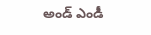అండ్ ఎండీ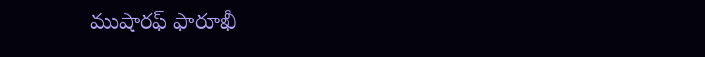ముషారఫ్ ఫారూఖీ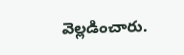వెల్లడించారు.